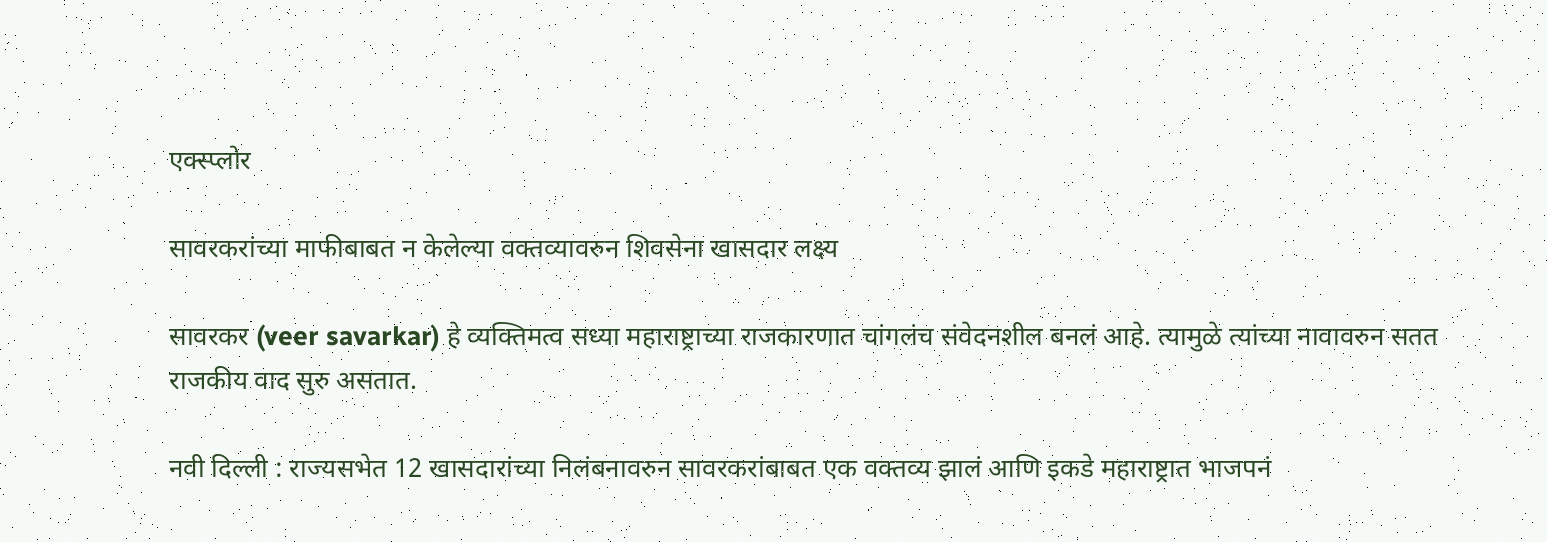एक्स्प्लोर

सावरकरांच्या माफीबाबत न केलेल्या वक्तव्यावरुन शिवसेना खासदार लक्ष्य

सावरकर (veer savarkar) हे व्यक्तिमत्व सध्या महाराष्ट्राच्या राजकारणात चांगलंच संवेदनशील बनलं आहे. त्यामुळे त्यांच्या नावावरुन सतत राजकीय वाद सुरु असतात.

नवी दिल्ली : राज्यसभेत 12 खासदारांच्या निलंबनावरुन सावरकरांबाबत एक वक्तव्य झालं आणि इकडे महाराष्ट्रात भाजपनं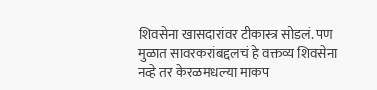शिवसेना खासदारांवर टीकास्त्र सोडलं. पण मुळात सावरकरांबद्दलचं हे वक्तव्य शिवसेना नव्हे तर केरळमधल्या माकप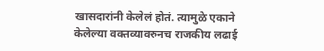खासदारांनी केलेलं होतं. त्यामुळे एकाने केलेल्या वक्तव्यावरुनच राजकीय लढाई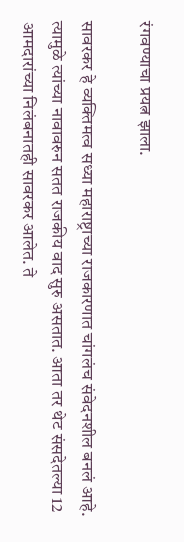रंगवण्याचा प्रयत्न झाला.

सावरकर हे व्यक्तिमत्व सध्या महाराष्ट्राच्या राजकारणात चांगलंच संवेदनशील बनलं आहे. त्यामुळे त्यांच्या नावावरुन सतत राजकीय वाद सुरु असतात. आता तर थेट संसदेतल्या 12 आमदारांच्या निलंबनातही सावरकर आलेत. ते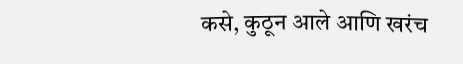कसे, कुठून आले आणि खरंच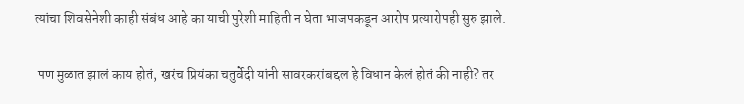त्यांचा शिवसेनेशी काही संबंध आहे का याची पुरेशी माहिती न घेता भाजपकडून आरोप प्रत्यारोपही सुरु झाले.

 पण मुळात झालं काय होतं, खरंच प्रियंका चतुर्वेदी यांनी सावरकरांबद्दल हे विधान केलं होतं की नाही? तर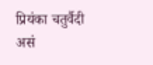प्रियंका चतुर्वैदी असं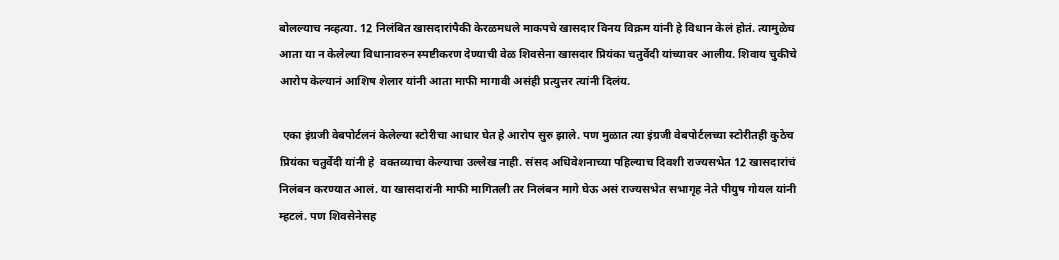बोलल्याच नव्हत्या. 12 निलंबित खासदारांपैकी केरळमधले माकपचे खासदार विनय विक्रम यांनी हे विधान केलं होतं. त्यामुळेच आता या न केलेल्या विधानावरुन स्पष्टीकरण देण्याची वेळ शिवसेना खासदार प्रियंका चतुर्वेदी यांच्यावर आलीय. शिवाय चुकीचे आरोप केल्यानं आशिष शेलार यांनी आता माफी मागावी असंही प्रत्युत्तर त्यांनी दिलंय.

 एका इंग्रजी वेबपोर्टलनं केलेल्या स्टोरीचा आधार घेत हे आरोप सुरु झाले. पण मुळात त्या इंग्रजी वेबपोर्टलच्या स्टोरीतही कुठेच प्रियंका चतुर्वेदी यांनी हे  वक्तव्याचा केल्याचा उल्लेख नाही. संसद अधिवेशनाच्या पहिल्याच दिवशी राज्यसभेत 12 खासदारांचं निलंबन करण्यात आलं. या खासदारांनी माफी मागितली तर निलंबन मागे घेऊ असं राज्यसभेत सभागृह नेते पीयुष गोयल यांनी म्हटलं. पण शिवसेनेसह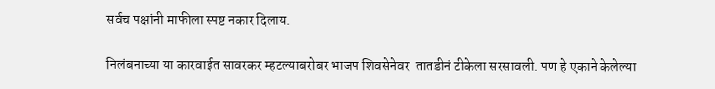सर्वच पक्षांनी माफीला स्पष्ट नकार दिलाय.

निलंबनाच्या या कारवाईत सावरकर म्हटल्याबरोबर भाजप शिवसेनेवर  तातडीनं टीकेला सरसावली. पण हे एकाने केलेल्या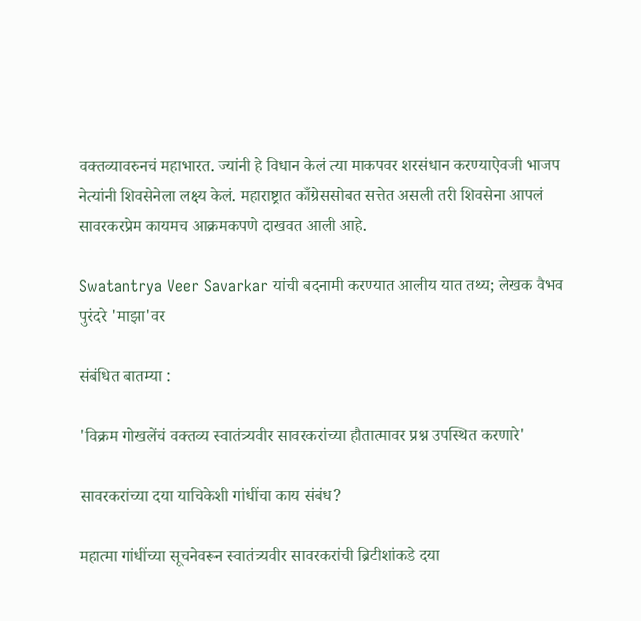वक्तव्यावरुनचं महाभारत. ज्यांनी हे विधान केलं त्या माकपवर शरसंधान करण्याऐवजी भाजप नेत्यांनी शिवसेनेला लक्ष्य केलं. महाराष्ट्रात काँग्रेससोबत सत्तेत असली तरी शिवसेना आपलं सावरकरप्रेम कायमच आक्रमकपणे दाखवत आली आहे.

Swatantrya Veer Savarkar यांची बदनामी करण्यात आलीय यात तथ्य; लेखक वैभव पुरंदरे 'माझा'वर

संबंधित बातम्या :

'विक्रम गोखलेंचं वक्तव्य स्वातंत्र्यवीर सावरकरांच्या हौतात्मावर प्रश्न उपस्थित करणारे'

सावरकरांच्या दया याचिकेशी गांधींचा काय संबंध?

महात्मा गांधींच्या सूचनेवरून स्वातंत्र्यवीर सावरकरांची ब्रिटीशांकडे दया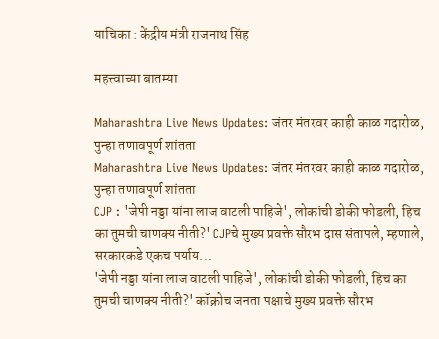याचिका : केंद्रीय मंत्री राजनाथ सिंह

महत्त्वाच्या बातम्या

Maharashtra Live News Updates: जंतर मंतरवर काही काळ गदारोळ, पुन्हा तणावपूर्ण शांतता
Maharashtra Live News Updates: जंतर मंतरवर काही काळ गदारोळ, पुन्हा तणावपूर्ण शांतता
CJP : 'जेपी नड्डा यांना लाज वाटली पाहिजे', लोकांची डोकी फोडली, हिच का तुमची चाणक्य नीती?' CJPचे मुख्य प्रवक्ते सौरभ दास संतापले, म्हणाले, सरकारकडे एकच पर्याय...
'जेपी नड्डा यांना लाज वाटली पाहिजे', लोकांची डोकी फोडली, हिच का तुमची चाणक्य नीती?' कॉक्रोच जनता पक्षाचे मुख्य प्रवक्ते सौरभ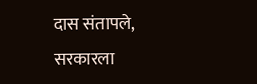दास संतापले, सरकारला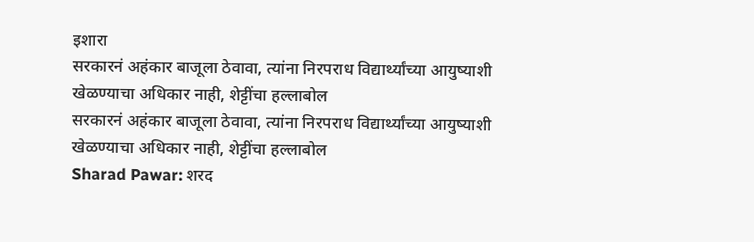इशारा
सरकारनं अहंकार बाजूला ठेवावा, त्यांना निरपराध विद्यार्थ्यांच्या आयुष्याशी खेळण्याचा अधिकार नाही, शेट्टींचा हल्लाबोल
सरकारनं अहंकार बाजूला ठेवावा, त्यांना निरपराध विद्यार्थ्यांच्या आयुष्याशी खेळण्याचा अधिकार नाही, शेट्टींचा हल्लाबोल
Sharad Pawar: शरद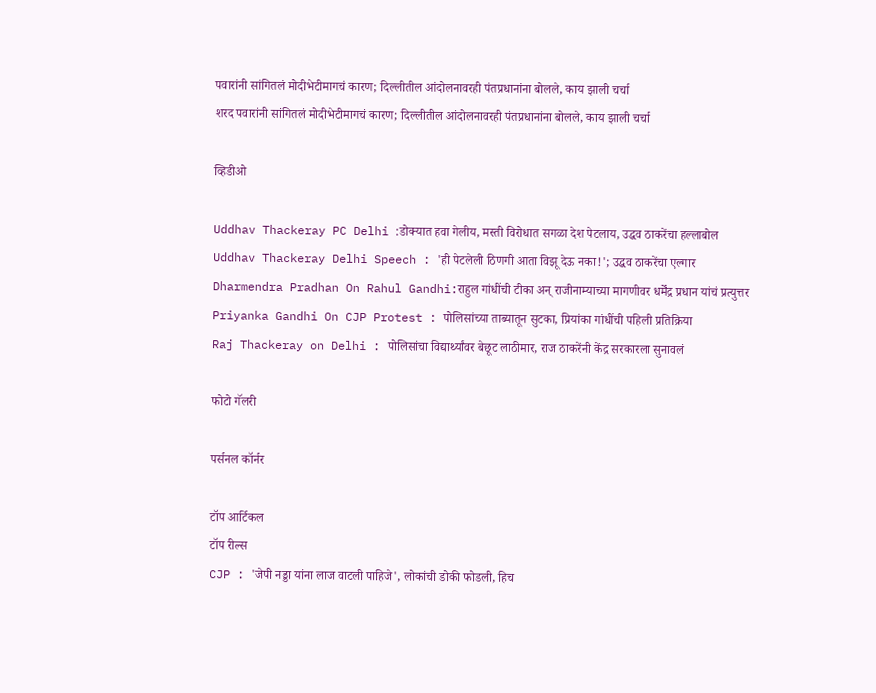पवारांनी सांगितलं मोदीभेटीमागचं कारण; दिल्लीतील आंदोलनावरही पंतप्रधानांना बोलले, काय झाली चर्चा
शरद पवारांनी सांगितलं मोदीभेटीमागचं कारण; दिल्लीतील आंदोलनावरही पंतप्रधानांना बोलले, काय झाली चर्चा

व्हिडीओ

Uddhav Thackeray PC Delhi :डोक्यात हवा गेलीय, मस्ती विरोधात सगळा देश पेटलाय, उद्धव ठाकरेंचा हल्लाबोल
Uddhav Thackeray Delhi Speech : 'ही पेटलेली ठिणगी आता विझू देऊ नका!'; उद्धव ठाकरेंचा एल्गार
Dharmendra Pradhan On Rahul Gandhi:राहुल गांधींची टीका अन् राजीनाम्याच्या मागणीवर धर्मेंद्र प्रधान यांचं प्रत्युत्तर
Priyanka Gandhi On CJP Protest : पोलिसांच्या ताब्यातून सुटका, प्रियांका गांधींची पहिली प्रतिक्रिया
Raj Thackeray on Delhi : पोलिसांचा विद्यार्थ्यांवर बेछूट लाठीमार, राज ठाकरेंनी केंद्र सरकारला सुनावलं

फोटो गॅलरी

पर्सनल कॉर्नर

टॉप आर्टिकल
टॉप रील्स
CJP : 'जेपी नड्डा यांना लाज वाटली पाहिजे', लोकांची डोकी फोडली, हिच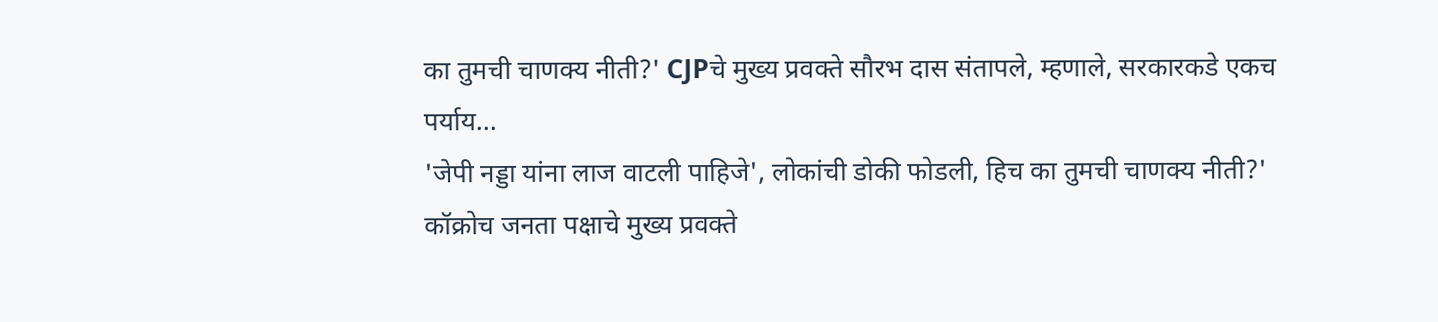का तुमची चाणक्य नीती?' CJPचे मुख्य प्रवक्ते सौरभ दास संतापले, म्हणाले, सरकारकडे एकच पर्याय...
'जेपी नड्डा यांना लाज वाटली पाहिजे', लोकांची डोकी फोडली, हिच का तुमची चाणक्य नीती?' कॉक्रोच जनता पक्षाचे मुख्य प्रवक्ते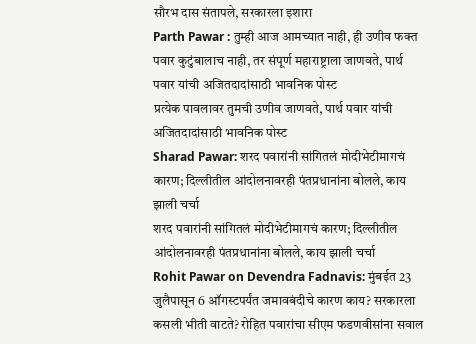सौरभ दास संतापले, सरकारला इशारा
Parth Pawar : तुम्ही आज आमच्यात नाही, ही उणीव फक्त पवार कुटुंबालाच नाही, तर संपूर्ण महाराष्ट्राला जाणवते, पार्थ पवार यांची अजितदादांसाठी भावनिक पोस्ट
प्रत्येक पावलावर तुमची उणीव जाणवते, पार्थ पवार यांची अजितदादांसाठी भावनिक पोस्ट
Sharad Pawar: शरद पवारांनी सांगितलं मोदीभेटीमागचं कारण; दिल्लीतील आंदोलनावरही पंतप्रधानांना बोलले, काय झाली चर्चा
शरद पवारांनी सांगितलं मोदीभेटीमागचं कारण; दिल्लीतील आंदोलनावरही पंतप्रधानांना बोलले, काय झाली चर्चा
Rohit Pawar on Devendra Fadnavis: मुंबईत 23 जुलैपासून 6 ऑगस्टपर्यंत जमावबंदीचे कारण काय? सरकारला कसली भीती वाटते? रोहित पवारांचा सीएम फडणवीसांना सवाल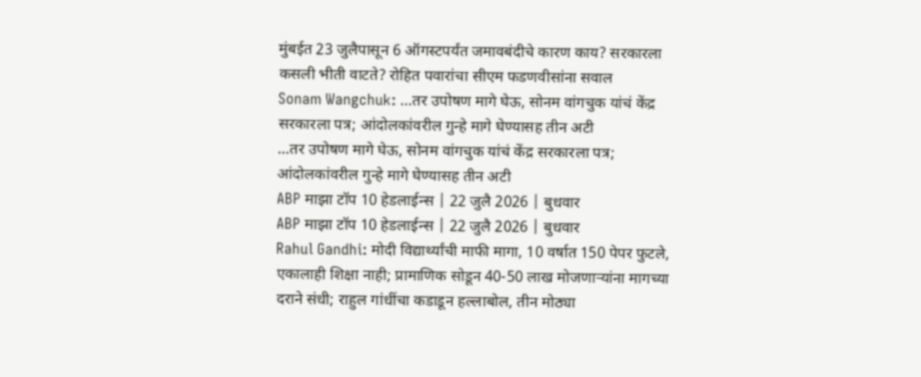मुंबईत 23 जुलैपासून 6 ऑगस्टपर्यंत जमावबंदीचे कारण काय? सरकारला कसली भीती वाटते? रोहित पवारांचा सीएम फडणवीसांना सवाल
Sonam Wangchuk: ...तर उपोषण मागे घेऊ, सोनम वांगचुक यांचं केंद्र सरकारला पत्र; आंदोलकांवरील गुन्हे मागे घेण्यासह तीन अटी
...तर उपोषण मागे घेऊ, सोनम वांगचुक यांचं केंद्र सरकारला पत्र; आंदोलकांवरील गुन्हे मागे घेण्यासह तीन अटी
ABP माझा टॉप 10 हेडलाईन्स | 22 जुलै 2026 | बुधवार
ABP माझा टॉप 10 हेडलाईन्स | 22 जुलै 2026 | बुधवार
Rahul Gandhi: मोदी विद्यार्थ्यांची माफी मागा, 10 वर्षात 150 पेपर फुटले, एकालाही शिक्षा नाही; प्रामाणिक सोडून 40-50 लाख मोजणाऱ्यांना मागच्या दराने संधी; राहुल गांधींचा कडाडून हल्लाबोल, तीन मोठ्या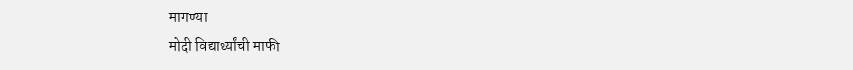मागण्या
मोदी विद्यार्थ्यांची माफी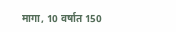मागा, 10 वर्षात 150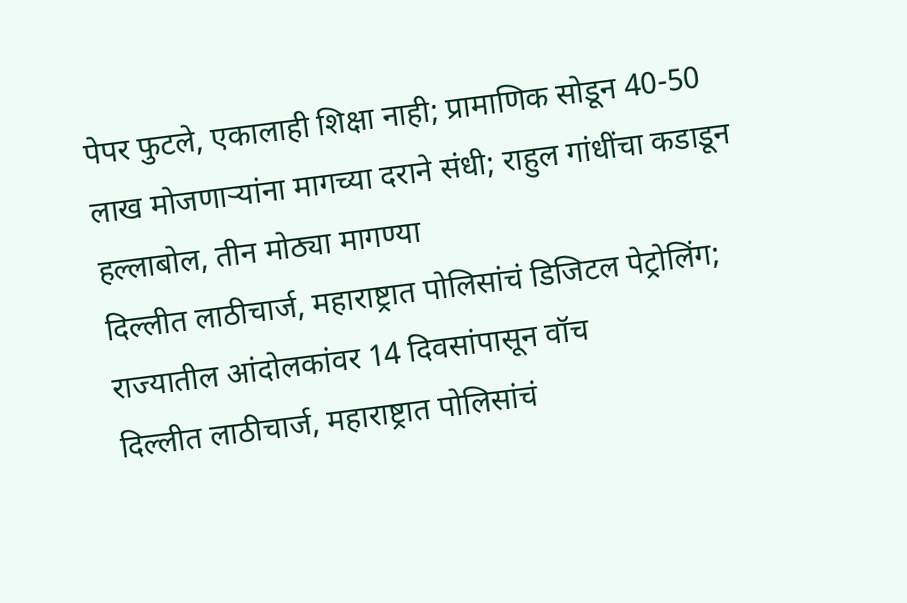पेपर फुटले, एकालाही शिक्षा नाही; प्रामाणिक सोडून 40-50 लाख मोजणाऱ्यांना मागच्या दराने संधी; राहुल गांधींचा कडाडून हल्लाबोल, तीन मोठ्या मागण्या
दिल्लीत लाठीचार्ज, महाराष्ट्रात पोलिसांचं डिजिटल पेट्रोलिंग; राज्यातील आंदोलकांवर 14 दिवसांपासून वॉच
दिल्लीत लाठीचार्ज, महाराष्ट्रात पोलिसांचं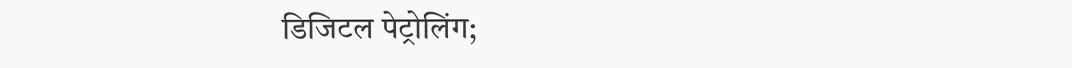डिजिटल पेट्रोलिंग;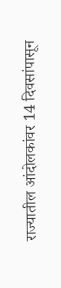राज्यातील आंदोलकांवर 14 दिवसांपासून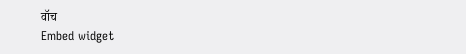वॉच
Embed widget